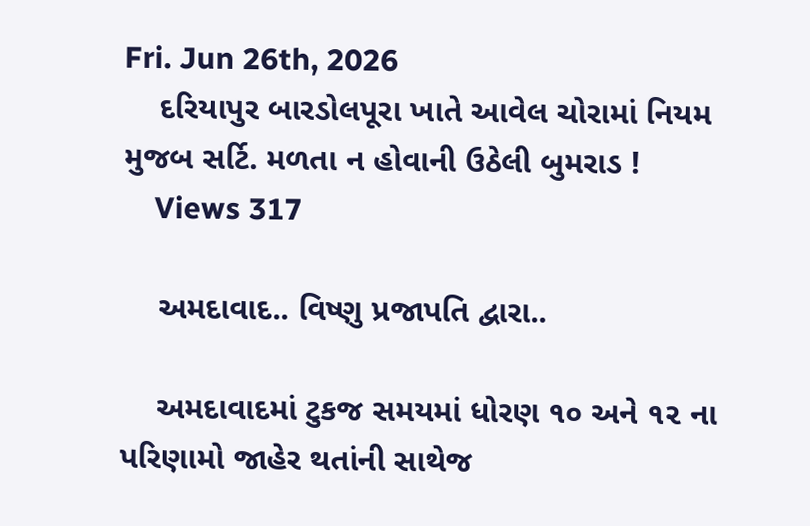Fri. Jun 26th, 2026
    દરિયાપુર બારડોલપૂરા ખાતે આવેલ ચોરામાં નિયમ મુજબ સર્ટિ. મળતા ન હોવાની ઉઠેલી બુમરાડ !
    Views 317

    અમદાવાદ.. વિષ્ણુ પ્રજાપતિ દ્વારા..

    અમદાવાદમાં ટુકજ સમયમાં ધોરણ ૧૦ અને ૧૨ ના પરિણામો જાહેર થતાંની સાથેજ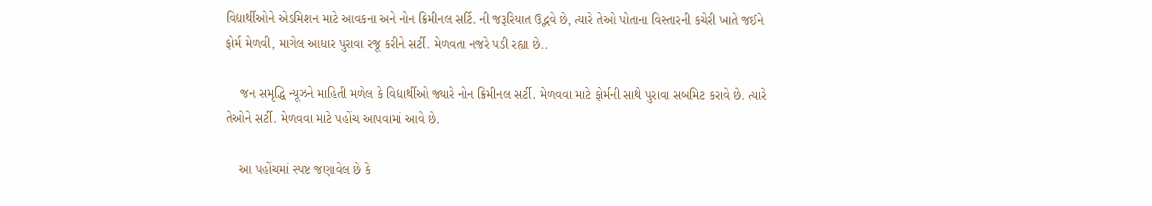વિદ્યાર્થીઓને એડમિશન માટે આવકના અને નોન ક્રિમીનલ સર્ટિ. ની જરૂરિયાત ઉદ્ભવે છે, ત્યારે તેઓ પોતાના વિસ્તારની કચેરી ખાતે જઈને ફોર્મ મેળવી, માગેલ આધાર પુરાવા રજૂ કરીને સર્ટી. મેળવતા નજરે પડી રહ્યા છે..

    જન સમૃદ્ધિ ન્યૂઝને માહિતી મળેલ કે વિદ્યાર્થીઓ જ્યારે નોન ક્રિમીનલ સર્ટી. મેળવવા માટે ફોર્મની સાથે પુરાવા સબમિટ કરાવે છે. ત્યારે તેઓને સર્ટી. મેળવવા માટે પહોંચ આપવામાં આવે છે.

    આ પહોંચમાં સ્પષ્ટ જણાવેલ છે કે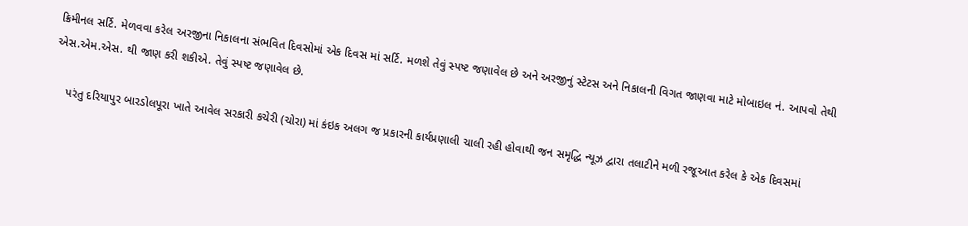ક્રિમીનલ સર્ટિ. મેળવવા કરેલ અરજીના નિકાલના સંભવિત દિવસોમાં એક દિવસ માં સર્ટિ. મળશે તેવું સ્પષ્ટ જણાવેલ છે અને અરજીનું સ્ટેટસ અને નિકાલની વિગત જાણવા માટે મોબાઇલ નં. આપવો તેથી એસ.એમ.એસ. થી જાણ કરી શકીએ. તેવું સ્પષ્ટ જણાવેલ છે.

    પરંતુ દરિયાપુર બારડોલપૂરા ખાતે આવેલ સરકારી કચેરી (ચોરા) માં કંઇક અલગ જ પ્રકારની કાર્યપ્રણાલી ચાલી રહી હોવાથી જન સમૃદ્ધિ ન્યૂઝ દ્વારા તલાટીને મળી રજૂઆત કરેલ કે એક દિવસમાં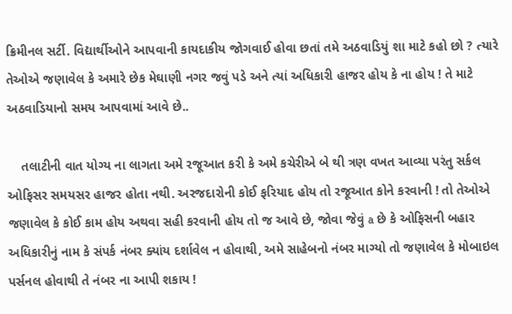ક્રિમીનલ સર્ટી. વિદ્યાર્થીઓને આપવાની કાયદાકીય જોગવાઈ હોવા છતાં તમે અઠવાડિયું શા માટે કહો છો ? ત્યારે તેઓએ જણાવેલ કે અમારે છેક મેઘાણી નગર જવું પડે અને ત્યાં અધિકારી હાજર હોય કે ના હોય ! તે માટે અઠવાડિયાનો સમય આપવામાં આવે છે..

    તલાટીની વાત યોગ્ય ના લાગતા અમે રજૂઆત કરી કે અમે કચેરીએ બે થી ત્રણ વખત આવ્યા પરંતુ સર્કલ ઓફિસર સમયસર હાજર હોતા નથી. અરજદારોની કોઈ ફરિયાદ હોય તો રજૂઆત કોને કરવાની ! તો તેઓએ જણાવેલ કે કોઈ કામ હોય અથવા સહી કરવાની હોય તો જ આવે છે, જોવા જેવું a છે કે ઓફિસની બહાર અધિકારીનું નામ કે સંપર્ક નંબર ક્યાંય દર્શાવેલ ન હોવાથી, અમે સાહેબનો નંબર માગ્યો તો જણાવેલ કે મોબાઇલ પર્સનલ હોવાથી તે નંબર ના આપી શકાય !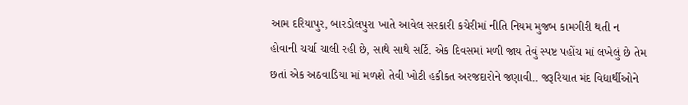આમ દરિયાપુર, બારડોલપુરા ખાતે આવેલ સરકારી કચેરીમાં નીતિ નિયમ મુજબ કામગીરી થતી ન હોવાની ચર્ચા ચાલી રહી છે, સાથે સાથે સર્ટિ. એક દિવસમાં મળી જાય તેવું સ્પષ્ટ પહોંચ માં લખેલું છે તેમ છતાં એક અઠવાડિયા માં મળશે તેવી ખોટી હકીકત અરજદારોને જણાવી.. જરૂરિયાત મંદ વિદ્યાર્થીઓને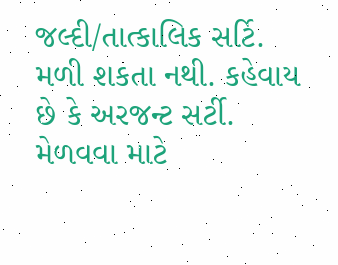જલ્દી/તાત્કાલિક સર્ટિ. મળી શકતા નથી. કહેવાય છે કે અરજન્ટ સર્ટી. મેળવવા માટે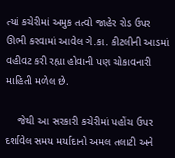ત્યાં કચેરીમાં અમુક તત્વો જાહેર રોડ ઉપર ઊભી કરવામાં આવેલ ગે.કા. કીટલીની આડમાં વહીવટ કરી રહ્યા હોવાની પણ ચોકાવનારી માહિતી મળેલ છે.

    જેથી આ સરકારી કચેરીમાં પહોંચ ઉપર દર્શાવેલ સમય મર્યાદાનો અમલ તલાટી અને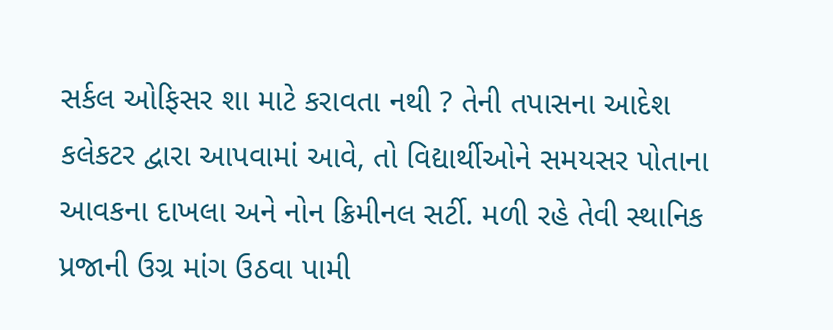સર્કલ ઓફિસર શા માટે કરાવતા નથી ? તેની તપાસના આદેશ કલેકટર દ્વારા આપવામાં આવે, તો વિદ્યાર્થીઓને સમયસર પોતાના આવકના દાખલા અને નોન ક્રિમીનલ સર્ટી. મળી રહે તેવી સ્થાનિક પ્રજાની ઉગ્ર માંગ ઉઠવા પામી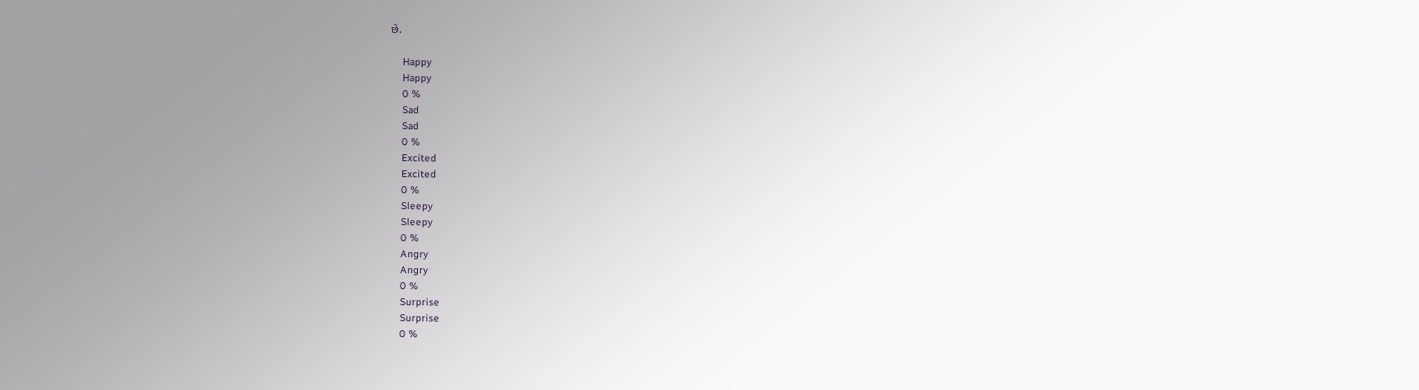છે.

    Happy
    Happy
    0 %
    Sad
    Sad
    0 %
    Excited
    Excited
    0 %
    Sleepy
    Sleepy
    0 %
    Angry
    Angry
    0 %
    Surprise
    Surprise
    0 %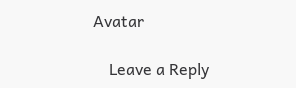Avatar

    Leave a Reply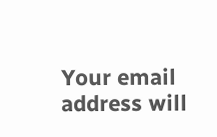Your email address will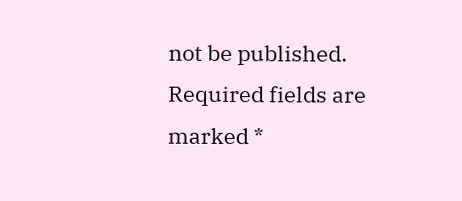not be published. Required fields are marked *